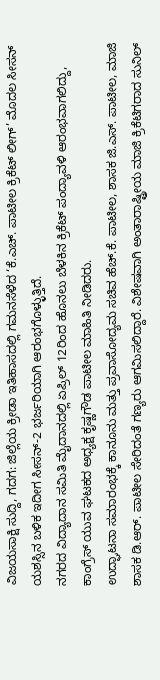ವಿಜಯಸಾಕ್ಷಿ ಸುದ್ದಿ, ಗದಗ: ಜಿಲ್ಲೆಯ ಕ್ರೀಡಾ ಇತಿಹಾಸದಲ್ಲಿ ಗಮನಸೆಳೆದ ‘ಕೆ.ಎಚ್. ಪಾಟೀಲ ಕ್ರಿಕೆಟ್ ಲೀಗ್’ ಮೊದಲ ಸೀಸನ್ ಯಶಸ್ಸಿನ ಬಳಿಕ ಇದೀಗ ಸೀಸನ್-2 ಭರ್ಜರಿಯಾಗಿ ಆರಂಭಗೊಳ್ಳುತ್ತಿದೆ.
ನಗರದ ವಿದ್ಯಾದಾನ ಸಮಿತಿ ಮೈದಾನದಲ್ಲಿ ಏಪ್ರಿಲ್ 12ರಿಂದ ಹೊನಲು ಬೆಳಕಿನ ಕ್ರಿಕೆಟ್ ಪಂದ್ಯಾವಳಿ ಆರಂಭವಾಗಲಿದ್ದು, ಕಾಂಗ್ರೆಸ್ ಯುವ ಘಟಕದ ಅಧ್ಯಕ್ಷ ಕೃಷ್ಣಗೌಡ ಪಾಟೀಲ ಮಾಹಿತಿ ನೀಡಿದರು.
ಉದ್ಘಾಟನಾ ಸಮಾರಂಭಕ್ಕೆ ಕಾನೂನು ಮತ್ತು ಪ್ರವಾಸೋದ್ಯಮ ಸಚಿವ ಹೆಚ್.ಕೆ. ಪಾಟೀಲ, ಶಾಸಕ ಜಿ.ಎಸ್. ಪಾಟೀಲ, ಮಾಜಿ ಶಾಸಕ ಡಿ.ಆರ್. ಪಾಟೀಲ ಸೇರಿದಂತೆ ಗಣ್ಯರು ಆಗಮಿಸಲಿದ್ದಾರೆ. ವಿಶೇಷವಾಗಿ ಅಂತಾರಾಷ್ಟ್ರೀಯ ಮಾಜಿ ಕ್ರಿಕೆಟಿಗರಾದ ಸುನಿಲ್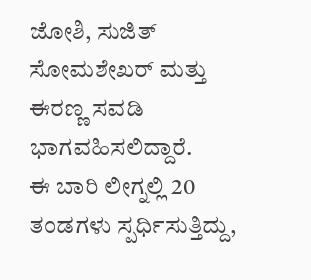ಜೋಶಿ, ಸುಜಿತ್ ಸೋಮಶೇಖರ್ ಮತ್ತು ಈರಣ್ಣ ಸವಡಿ ಭಾಗವಹಿಸಲಿದ್ದಾರೆ.
ಈ ಬಾರಿ ಲೀಗ್ನಲ್ಲಿ 20 ತಂಡಗಳು ಸ್ಪರ್ಧಿಸುತ್ತಿದ್ದು,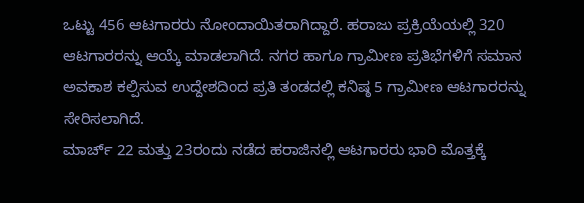ಒಟ್ಟು 456 ಆಟಗಾರರು ನೋಂದಾಯಿತರಾಗಿದ್ದಾರೆ. ಹರಾಜು ಪ್ರಕ್ರಿಯೆಯಲ್ಲಿ 320 ಆಟಗಾರರನ್ನು ಆಯ್ಕೆ ಮಾಡಲಾಗಿದೆ. ನಗರ ಹಾಗೂ ಗ್ರಾಮೀಣ ಪ್ರತಿಭೆಗಳಿಗೆ ಸಮಾನ ಅವಕಾಶ ಕಲ್ಪಿಸುವ ಉದ್ದೇಶದಿಂದ ಪ್ರತಿ ತಂಡದಲ್ಲಿ ಕನಿಷ್ಠ 5 ಗ್ರಾಮೀಣ ಆಟಗಾರರನ್ನು ಸೇರಿಸಲಾಗಿದೆ.
ಮಾರ್ಚ್ 22 ಮತ್ತು 23ರಂದು ನಡೆದ ಹರಾಜಿನಲ್ಲಿ ಆಟಗಾರರು ಭಾರಿ ಮೊತ್ತಕ್ಕೆ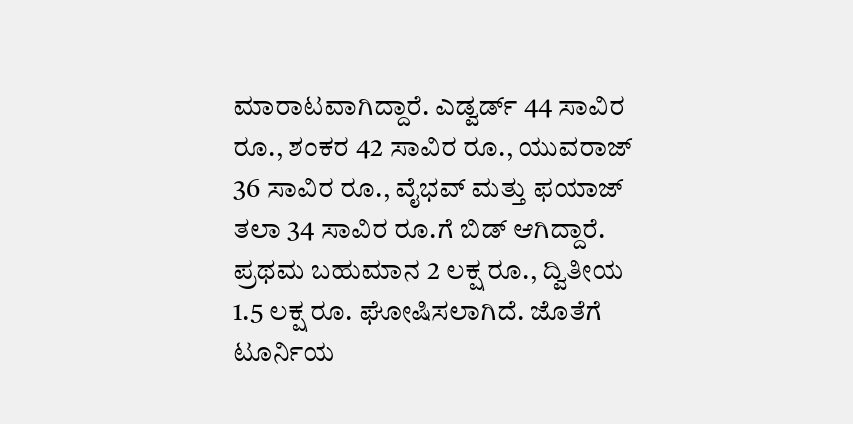ಮಾರಾಟವಾಗಿದ್ದಾರೆ. ಎಡ್ವರ್ಡ್ 44 ಸಾವಿರ ರೂ., ಶಂಕರ 42 ಸಾವಿರ ರೂ., ಯುವರಾಜ್ 36 ಸಾವಿರ ರೂ., ವೈಭವ್ ಮತ್ತು ಫಯಾಜ್ ತಲಾ 34 ಸಾವಿರ ರೂ.ಗೆ ಬಿಡ್ ಆಗಿದ್ದಾರೆ.
ಪ್ರಥಮ ಬಹುಮಾನ 2 ಲಕ್ಷ ರೂ., ದ್ವಿತೀಯ 1.5 ಲಕ್ಷ ರೂ. ಘೋಷಿಸಲಾಗಿದೆ. ಜೊತೆಗೆ ಟೂರ್ನಿಯ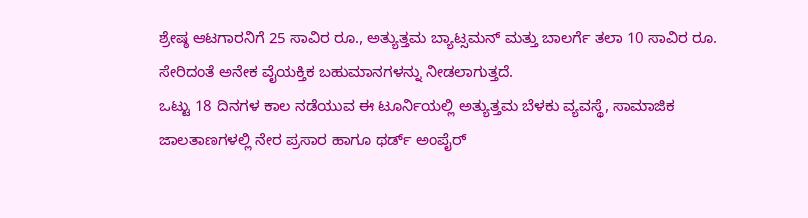ಶ್ರೇಷ್ಠ ಆಟಗಾರನಿಗೆ 25 ಸಾವಿರ ರೂ., ಅತ್ಯುತ್ತಮ ಬ್ಯಾಟ್ಸಮನ್ ಮತ್ತು ಬಾಲರ್ಗೆ ತಲಾ 10 ಸಾವಿರ ರೂ. ಸೇರಿದಂತೆ ಅನೇಕ ವೈಯಕ್ತಿಕ ಬಹುಮಾನಗಳನ್ನು ನೀಡಲಾಗುತ್ತದೆ.
ಒಟ್ಟು 18 ದಿನಗಳ ಕಾಲ ನಡೆಯುವ ಈ ಟೂರ್ನಿಯಲ್ಲಿ ಅತ್ಯುತ್ತಮ ಬೆಳಕು ವ್ಯವಸ್ಥೆ, ಸಾಮಾಜಿಕ ಜಾಲತಾಣಗಳಲ್ಲಿ ನೇರ ಪ್ರಸಾರ ಹಾಗೂ ಥರ್ಡ್ ಅಂಪೈರ್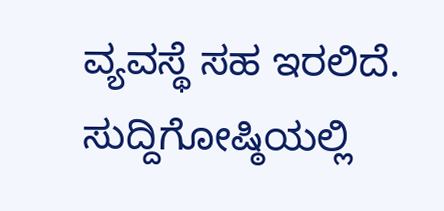ವ್ಯವಸ್ಥೆ ಸಹ ಇರಲಿದೆ.
ಸುದ್ದಿಗೋಷ್ಠಿಯಲ್ಲಿ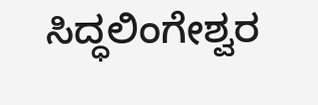ಸಿದ್ಧಲಿಂಗೇಶ್ವರ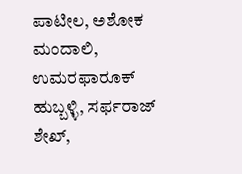ಪಾಟೀಲ, ಅಶೋಕ ಮಂದಾಲಿ, ಉಮರಫಾರೂಕ್ ಹುಬ್ಬಳ್ಳಿ, ಸರ್ಫರಾಜ್ ಶೇಖ್,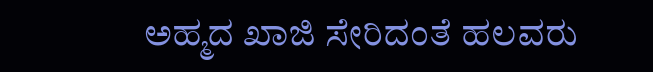ಅಹ್ಮದ ಖಾಜಿ ಸೇರಿದಂತೆ ಹಲವರು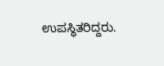ಉಪಸ್ಥಿತರಿದ್ದರು.